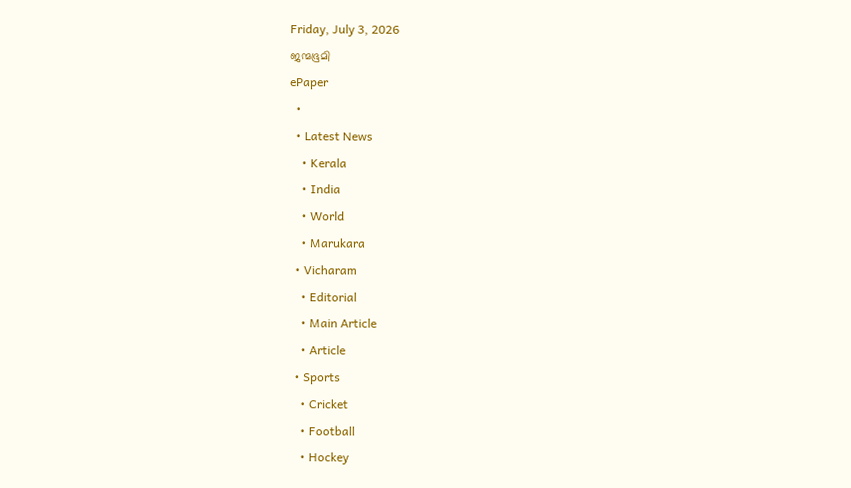Friday, July 3, 2026
ജന്മഭൂമി
ePaper
  •
  • Latest News
    • Kerala
    • India
    • World
    • Marukara
  • Vicharam
    • Editorial
    • Main Article
    • Article
  • Sports
    • Cricket
    • Football
    • Hockey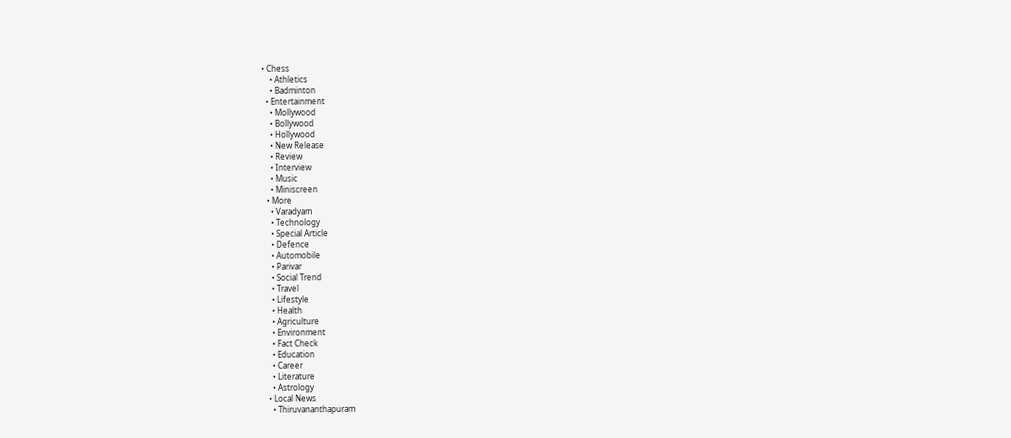• Chess
    • Athletics
    • Badminton
  • Entertainment
    • Mollywood
    • Bollywood
    • Hollywood
    • New Release
    • Review
    • Interview
    • Music
    • Miniscreen
  • More
    • Varadyam
    • Technology
    • Special Article
    • Defence
    • Automobile
    • Parivar
    • Social Trend
    • Travel
    • Lifestyle
    • Health
    • Agriculture
    • Environment
    • Fact Check
    • Education
    • Career
    • Literature
    • Astrology
  • Local News
    • Thiruvananthapuram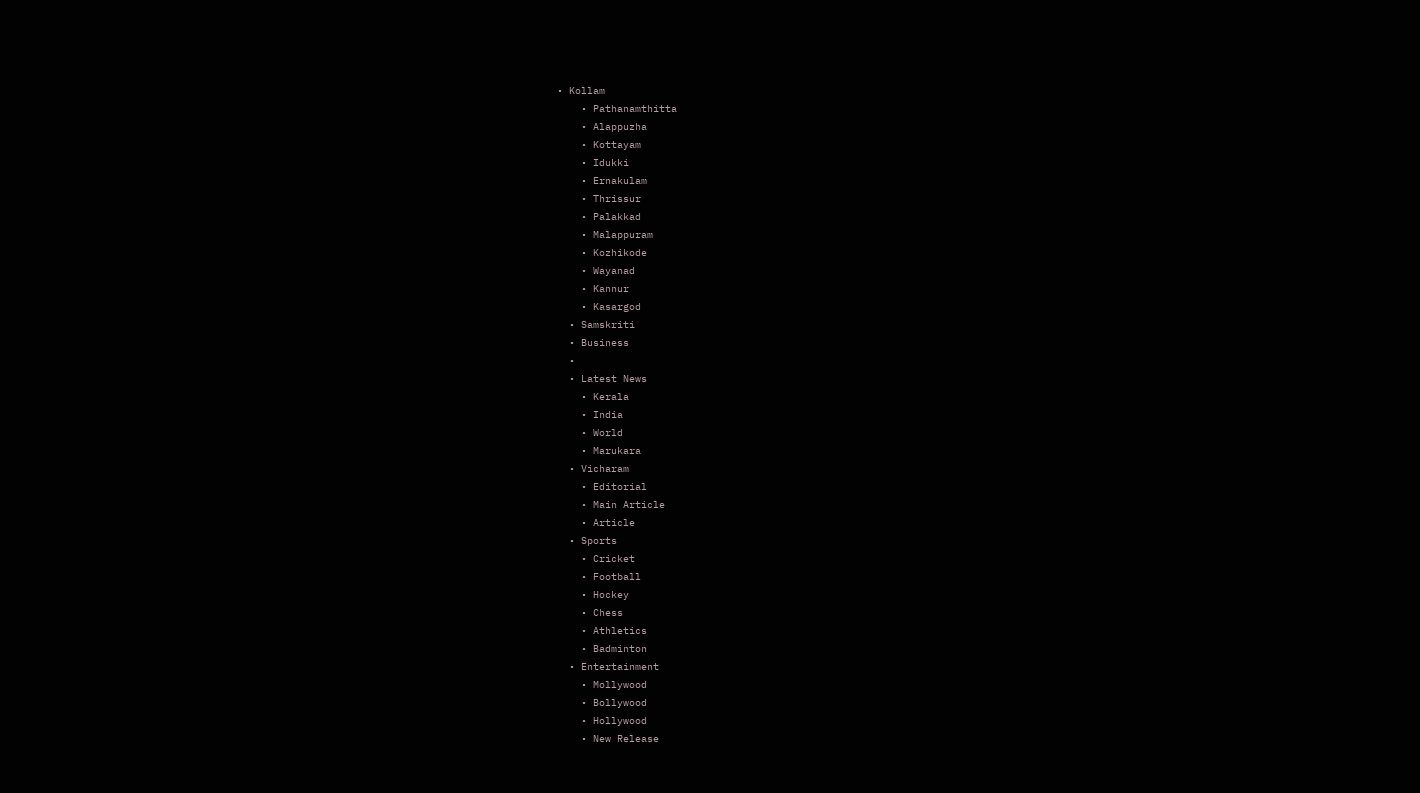• Kollam
    • Pathanamthitta
    • Alappuzha
    • Kottayam
    • Idukki
    • Ernakulam
    • Thrissur
    • Palakkad
    • Malappuram
    • Kozhikode
    • Wayanad
    • Kannur
    • Kasargod
  • Samskriti
  • Business
  •
  • Latest News
    • Kerala
    • India
    • World
    • Marukara
  • Vicharam
    • Editorial
    • Main Article
    • Article
  • Sports
    • Cricket
    • Football
    • Hockey
    • Chess
    • Athletics
    • Badminton
  • Entertainment
    • Mollywood
    • Bollywood
    • Hollywood
    • New Release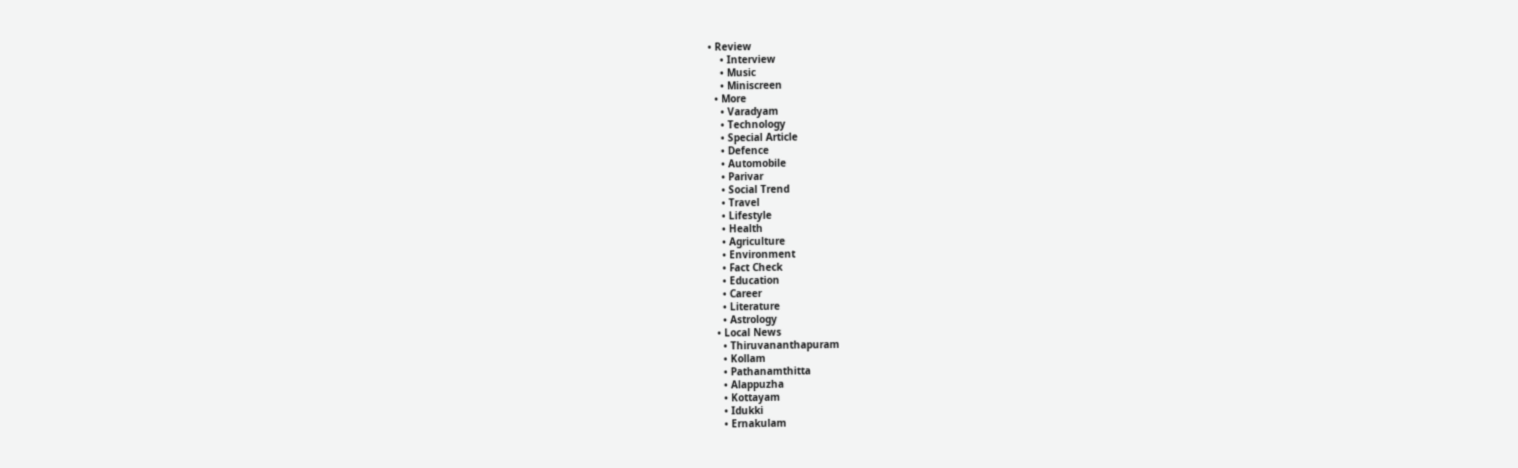• Review
    • Interview
    • Music
    • Miniscreen
  • More
    • Varadyam
    • Technology
    • Special Article
    • Defence
    • Automobile
    • Parivar
    • Social Trend
    • Travel
    • Lifestyle
    • Health
    • Agriculture
    • Environment
    • Fact Check
    • Education
    • Career
    • Literature
    • Astrology
  • Local News
    • Thiruvananthapuram
    • Kollam
    • Pathanamthitta
    • Alappuzha
    • Kottayam
    • Idukki
    • Ernakulam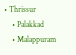• Thrissur
    • Palakkad
    • Malappuram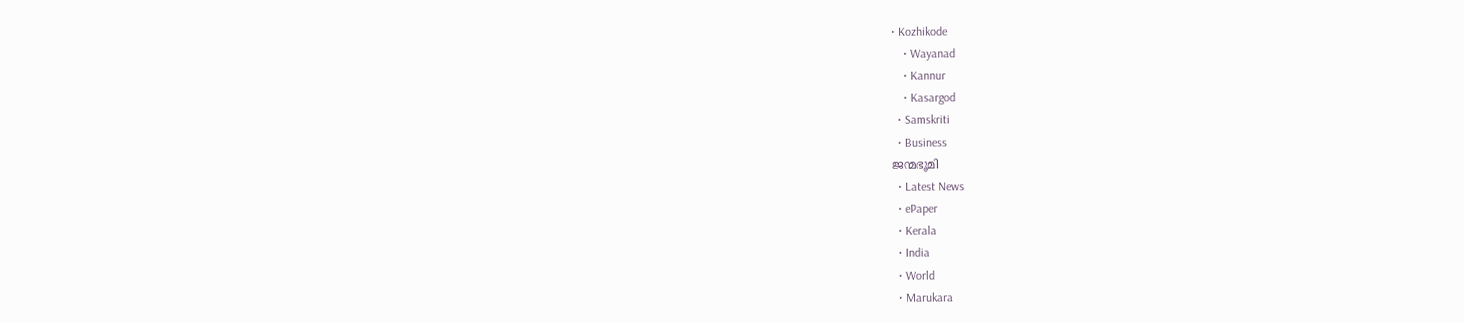• Kozhikode
    • Wayanad
    • Kannur
    • Kasargod
  • Samskriti
  • Business
ജന്മഭൂമി
  • Latest News
  • ePaper
  • Kerala
  • India
  • World
  • Marukara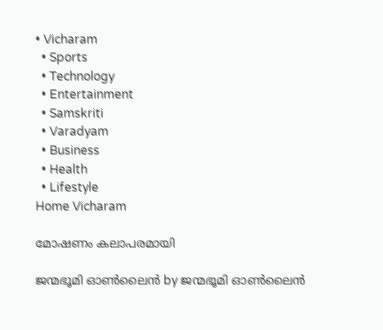• Vicharam
  • Sports
  • Technology
  • Entertainment
  • Samskriti
  • Varadyam
  • Business
  • Health
  • Lifestyle
Home Vicharam

മോഷണം കലാപരമായി

ജന്മഭൂമി ഓണ്‍ലൈന്‍ by ജന്മഭൂമി ഓണ്‍ലൈന്‍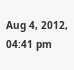Aug 4, 2012, 04:41 pm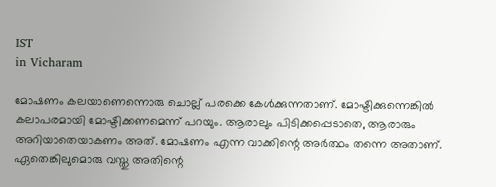IST
in Vicharam

മോഷണം കലയാണെന്നൊരു ചൊല്ല്‌ പരക്കെ കേള്‍ക്കുന്നതാണ്‌. മോഷ്ടിക്കുന്നെങ്കില്‍ കലാപരമായി മോഷ്ടിക്കണമെന്ന്‌ പറയും. ആരാലും പിടിക്കപ്പെടാതെ, ആരാരും അറിയാതെയാകണം അത്‌. മോഷണം എന്ന വാക്കിന്റെ അര്‍ത്ഥം തന്നെ അതാണ്‌. ഏതെങ്കിലുമൊരു വസ്തു അതിന്റെ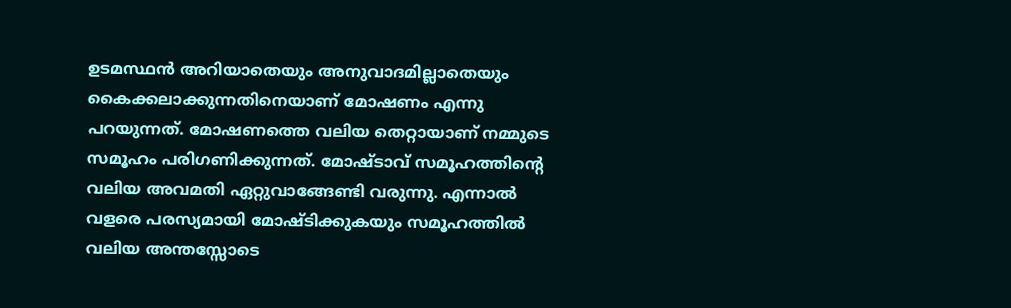ഉടമസ്ഥന്‍ അറിയാതെയും അനുവാദമില്ലാതെയും കൈക്കലാക്കുന്നതിനെയാണ്‌ മോഷണം എന്നു പറയുന്നത്‌. മോഷണത്തെ വലിയ തെറ്റായാണ്‌ നമ്മുടെ സമൂഹം പരിഗണിക്കുന്നത്‌. മോഷ്ടാവ്‌ സമൂഹത്തിന്റെ വലിയ അവമതി ഏറ്റുവാങ്ങേണ്ടി വരുന്നു. എന്നാല്‍ വളരെ പരസ്യമായി മോഷ്ടിക്കുകയും സമൂഹത്തില്‍ വലിയ അന്തസ്സോടെ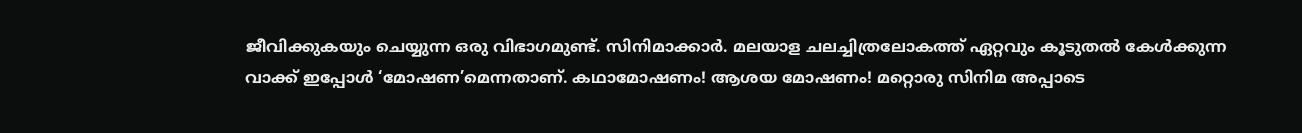ജീവിക്കുകയും ചെയ്യുന്ന ഒരു വിഭാഗമുണ്ട്‌. സിനിമാക്കാര്‍. മലയാള ചലച്ചിത്രലോകത്ത്‌ ഏറ്റവും കൂടുതല്‍ കേള്‍ക്കുന്ന വാക്ക്‌ ഇപ്പോള്‍ ‘മോഷണ’മെന്നതാണ്‌. കഥാമോഷണം! ആശയ മോഷണം! മറ്റൊരു സിനിമ അപ്പാടെ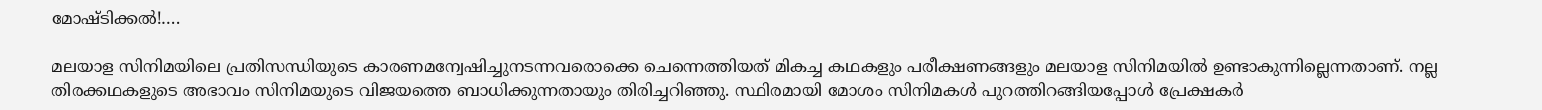മോഷ്ടിക്കല്‍!….

മലയാള സിനിമയിലെ പ്രതിസന്ധിയുടെ കാരണമന്വേഷിച്ചുനടന്നവരൊക്കെ ചെന്നെത്തിയത്‌ മികച്ച കഥകളും പരീക്ഷണങ്ങളും മലയാള സിനിമയില്‍ ഉണ്ടാകുന്നില്ലെന്നതാണ്‌. നല്ല തിരക്കഥകളുടെ അഭാവം സിനിമയുടെ വിജയത്തെ ബാധിക്കുന്നതായും തിരിച്ചറിഞ്ഞു. സ്ഥിരമായി മോശം സിനിമകള്‍ പുറത്തിറങ്ങിയപ്പോള്‍ പ്രേക്ഷകര്‍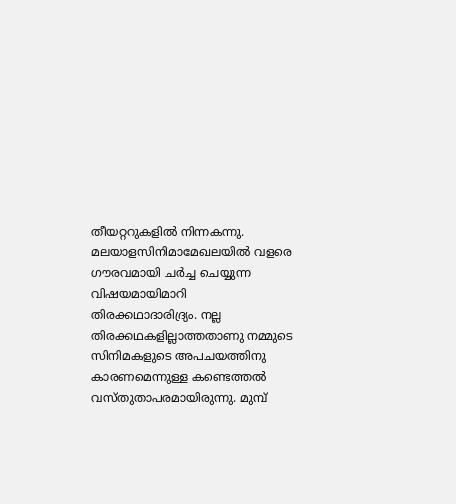തീയറ്ററുകളില്‍ നിന്നകന്നു. മലയാളസിനിമാമേഖലയില്‍ വളരെ ഗൗരവമായി ചര്‍ച്ച ചെയ്യുന്ന വിഷയമായിമാറി തിരക്കഥാദാരിദ്ര്യം. നല്ല തിരക്കഥകളില്ലാത്തതാണു നമ്മുടെ സിനിമകളുടെ അപചയത്തിനു കാരണമെന്നുള്ള കണ്ടെത്തല്‍ വസ്തുതാപരമായിരുന്നു. മുമ്പ്‌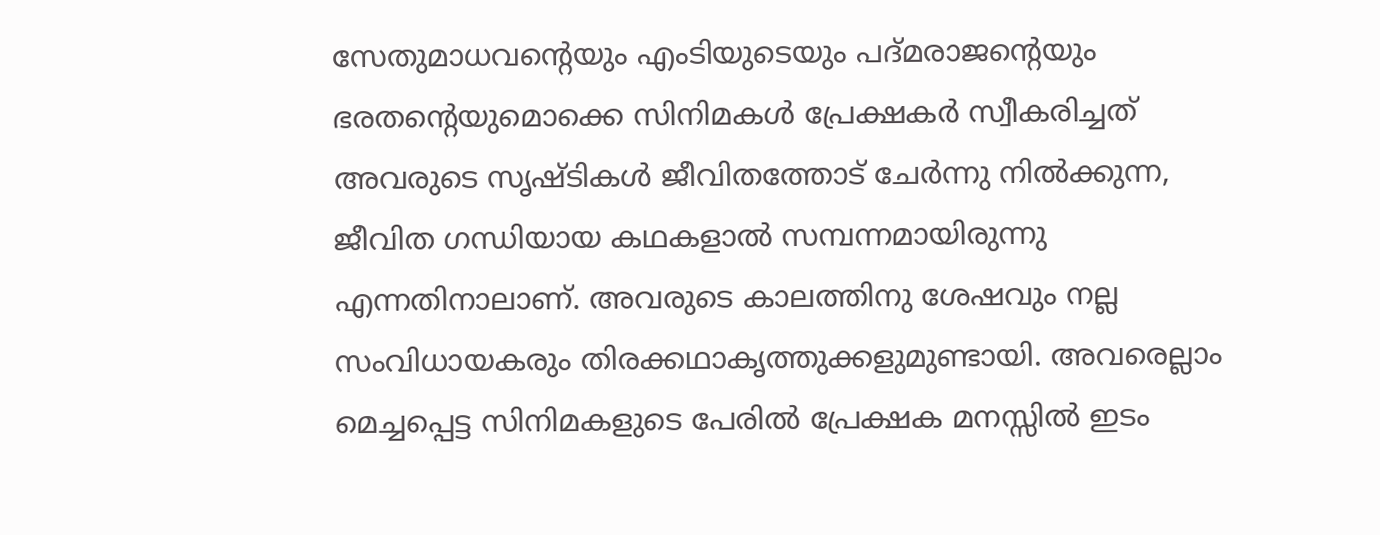സേതുമാധവന്റെയും എംടിയുടെയും പദ്മരാജന്റെയും ഭരതന്റെയുമൊക്കെ സിനിമകള്‍ പ്രേക്ഷകര്‍ സ്വീകരിച്ചത്‌ അവരുടെ സൃഷ്ടികള്‍ ജീവിതത്തോട്‌ ചേര്‍ന്നു നില്‍ക്കുന്ന, ജീവിത ഗന്ധിയായ കഥകളാല്‍ സമ്പന്നമായിരുന്നു എന്നതിനാലാണ്‌. അവരുടെ കാലത്തിനു ശേഷവും നല്ല സംവിധായകരും തിരക്കഥാകൃത്തുക്കളുമുണ്ടായി. അവരെല്ലാം മെച്ചപ്പെട്ട സിനിമകളുടെ പേരില്‍ പ്രേക്ഷക മനസ്സില്‍ ഇടം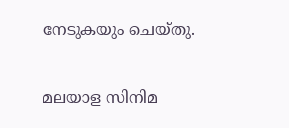നേടുകയും ചെയ്തു.

മലയാള സിനിമ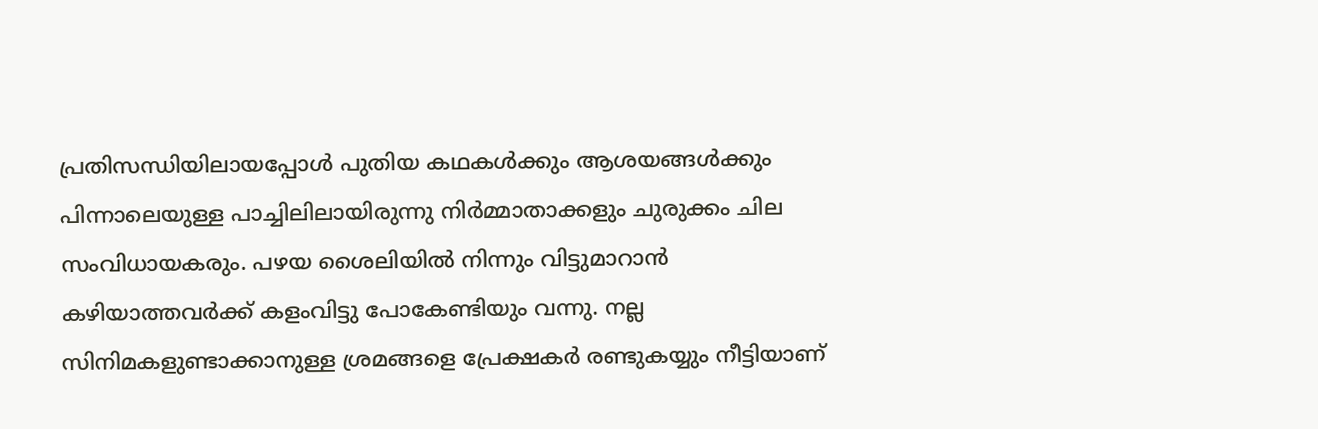പ്രതിസന്ധിയിലായപ്പോള്‍ പുതിയ കഥകള്‍ക്കും ആശയങ്ങള്‍ക്കും പിന്നാലെയുള്ള പാച്ചിലിലായിരുന്നു നിര്‍മ്മാതാക്കളും ചുരുക്കം ചില സംവിധായകരും. പഴയ ശൈലിയില്‍ നിന്നും വിട്ടുമാറാന്‍ കഴിയാത്തവര്‍ക്ക്‌ കളംവിട്ടു പോകേണ്ടിയും വന്നു. നല്ല സിനിമകളുണ്ടാക്കാനുള്ള ശ്രമങ്ങളെ പ്രേക്ഷകര്‍ രണ്ടുകയ്യും നീട്ടിയാണ്‌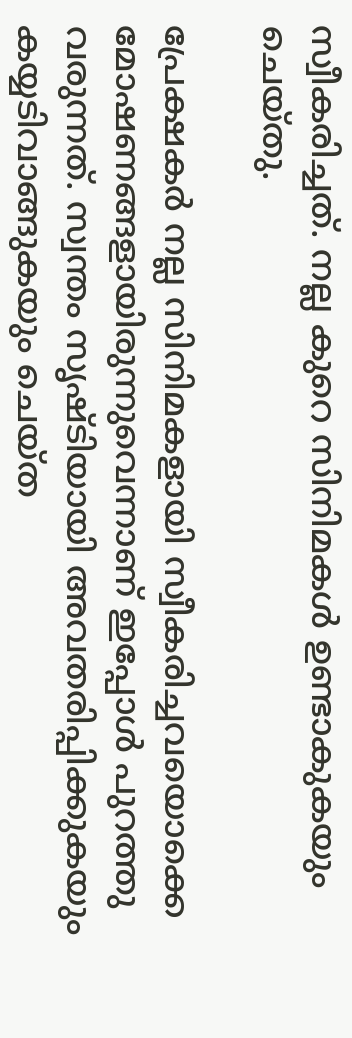സ്വീകരിച്ചത്‌. നല്ല കുറെ സിനിമകള്‍ ഉണ്ടാകുകയും ചെയ്തു.

പ്രേക്ഷകര്‍ നല്ല സിനിമകളായി സ്വീകരിച്ചവയൊക്കെ മോഷണങ്ങളായിരുന്നുവെന്നാണ്‌ ഇപ്പോള്‍ പുറത്തു വരുന്നത്‌. സ്വന്തം സൃഷ്ടിയായി അവതരിപ്പിക്കുകയും കയ്യടിവാങ്ങുകയും ചെയ്ത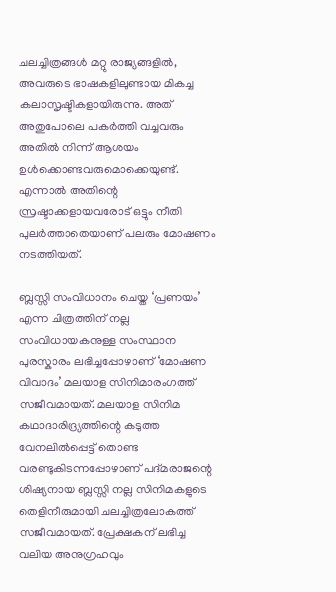ചലച്ചിത്രങ്ങള്‍ മറ്റു രാജ്യങ്ങളില്‍, അവരുടെ ഭാഷകളിലുണ്ടായ മികച്ച കലാസൃഷ്ടികളായിരുന്നു. അത്‌ അതുപോലെ പകര്‍ത്തി വച്ചവരും അതില്‍ നിന്ന്‌ ആശയം ഉള്‍ക്കൊണ്ടവരുമൊക്കെയുണ്ട്‌. എന്നാല്‍ അതിന്റെ സ്രഷ്ടാക്കളായവരോട്‌ ഒട്ടും നീതി പുലര്‍ത്താതെയാണ്‌ പലരും മോഷണം നടത്തിയത്‌.

ബ്ലസ്സി സംവിധാനം ചെയ്ത ‘പ്രണയം’ എന്ന ചിത്രത്തിന്‌ നല്ല സംവിധായകനുള്ള സംസ്ഥാന പുരസ്കാരം ലഭിച്ചപ്പോഴാണ്‌ ‘മോഷണ വിവാദം’ മലയാള സിനിമാരംഗത്ത്‌ സജീവമായത്‌. മലയാള സിനിമ കഥാദാരിദ്ര്യത്തിന്റെ കടുത്ത വേനലില്‍പ്പെട്ട്‌ തൊണ്ട വരണ്ടുകിടന്നപ്പോഴാണ്‌ പദ്മരാജന്റെ ശിഷ്യനായ ബ്ലസ്സി നല്ല സിനിമകളുടെ തെളിനീരുമായി ചലച്ചിത്രലോകത്ത്‌ സജീവമായത്‌. പ്രേക്ഷകന്‌ ലഭിച്ച വലിയ അനുഗ്രഹവും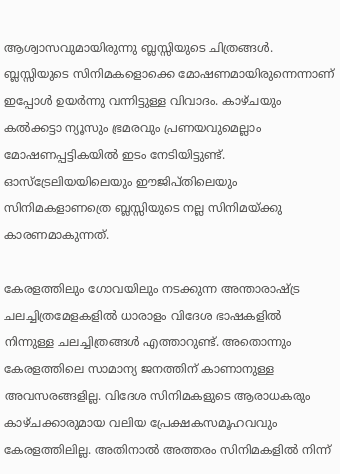ആശ്വാസവുമായിരുന്നു ബ്ലസ്സിയുടെ ചിത്രങ്ങള്‍. ബ്ലസ്സിയുടെ സിനിമകളൊക്കെ മോഷണമായിരുന്നെന്നാണ്‌ ഇപ്പോള്‍ ഉയര്‍ന്നു വന്നിട്ടുള്ള വിവാദം. കാഴ്ചയും കല്‍ക്കട്ടാ ന്യൂസും ഭ്രമരവും പ്രണയവുമെല്ലാം മോഷണപ്പട്ടികയില്‍ ഇടം നേടിയിട്ടുണ്ട്‌. ഓസ്ട്രേലിയയിലെയും ഈജിപ്തിലെയും സിനിമകളാണത്രെ ബ്ലസ്സിയുടെ നല്ല സിനിമയ്‌ക്കു കാരണമാകുന്നത്‌.

കേരളത്തിലും ഗോവയിലും നടക്കുന്ന അന്താരാഷ്‌ട്ര ചലച്ചിത്രമേളകളില്‍ ധാരാളം വിദേശ ഭാഷകളില്‍ നിന്നുള്ള ചലച്ചിത്രങ്ങള്‍ എത്താറുണ്ട്‌. അതൊന്നും കേരളത്തിലെ സാമാന്യ ജനത്തിന്‌ കാണാനുള്ള അവസരങ്ങളില്ല. വിദേശ സിനിമകളുടെ ആരാധകരും കാഴ്ചക്കാരുമായ വലിയ പ്രേക്ഷകസമൂഹവവും കേരളത്തിലില്ല. അതിനാല്‍ അത്തരം സിനിമകളില്‍ നിന്ന്‌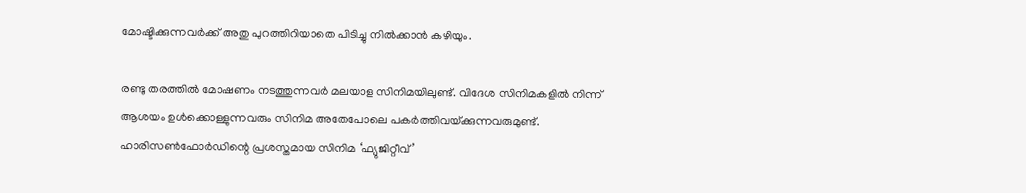മോഷ്ടിക്കുന്നവര്‍ക്ക്‌ അതു പുറത്തിറിയാതെ പിടിച്ചു നില്‍ക്കാന്‍ കഴിയും.

രണ്ടു തരത്തില്‍ മോഷണം നടത്തുന്നവര്‍ മലയാള സിനിമയിലുണ്ട്‌. വിദേശ സിനിമകളില്‍ നിന്ന്‌ ആശയം ഉള്‍ക്കൊള്ളുന്നവരും സിനിമ അതേപോലെ പകര്‍ത്തിവയ്‌ക്കുന്നവരുമുണ്ട്‌. ഹാരിസണ്‍ഫോര്‍ഡിന്റെ പ്രശസ്തമായ സിനിമ ‘ഫ്യുജിറ്റീവ്‌’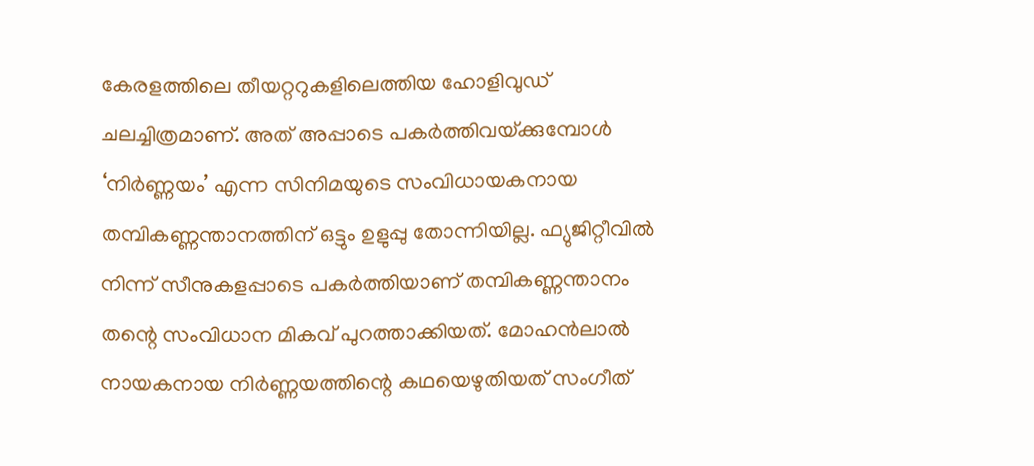കേരളത്തിലെ തീയറ്ററുകളിലെത്തിയ ഹോളിവുഡ്‌ ചലച്ചിത്രമാണ്‌. അത്‌ അപ്പാടെ പകര്‍ത്തിവയ്‌ക്കുമ്പോള്‍ ‘നിര്‍ണ്ണയം’ എന്ന സിനിമയുടെ സംവിധായകനായ തമ്പികണ്ണന്താനത്തിന്‌ ഒട്ടും ഉളുപ്പു തോന്നിയില്ല. ഫ്യുജിറ്റീവില്‍ നിന്ന്‌ സീനുകളപ്പാടെ പകര്‍ത്തിയാണ്‌ തമ്പികണ്ണന്താനം തന്റെ സംവിധാന മികവ്‌ പുറത്താക്കിയത്‌. മോഹന്‍ലാല്‍ നായകനായ നിര്‍ണ്ണയത്തിന്റെ കഥയെഴുതിയത്‌ സംഗീത്‌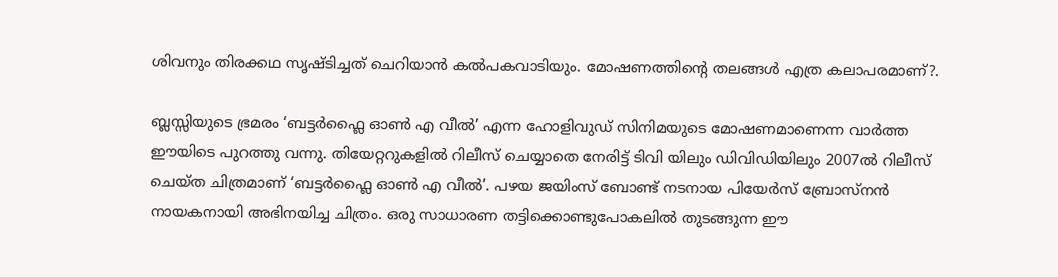ശിവനും തിരക്കഥ സൃഷ്ടിച്ചത്‌ ചെറിയാന്‍ കല്‍പകവാടിയും. മോഷണത്തിന്റെ തലങ്ങള്‍ എത്ര കലാപരമാണ്‌?.

ബ്ലസ്സിയുടെ ഭ്രമരം ‘ബട്ടര്‍ഫ്ലൈ ഓണ്‍ എ വീല്‍’ എന്ന ഹോളിവുഡ്‌ സിനിമയുടെ മോഷണമാണെന്ന വാര്‍ത്ത ഈയിടെ പുറത്തു വന്നു. തിയേറ്ററുകളില്‍ റിലീസ്‌ ചെയ്യാതെ നേരിട്ട്‌ ടിവി യിലും ഡിവിഡിയിലും 2007ല്‍ റിലീസ്‌ ചെയ്ത ചിത്രമാണ്‌ ‘ബട്ടര്‍ഫ്ലൈ ഓണ്‍ എ വീല്‍’. പഴയ ജയിംസ്‌ ബോണ്ട്‌ നടനായ പിയേര്‍സ്‌ ബ്രോസ്നന്‍ നായകനായി അഭിനയിച്ച ചിത്രം. ഒരു സാധാരണ തട്ടിക്കൊണ്ടുപോകലില്‍ തുടങ്ങുന്ന ഈ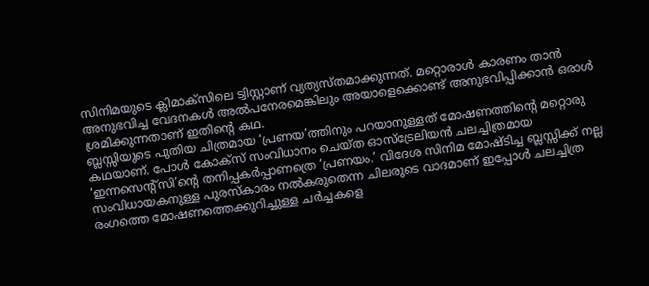സിനിമയുടെ ക്ലിമാക്സിലെ ട്വിസ്റ്റാണ്‌ വ്യത്യസ്തമാക്കുന്നത്‌. മറ്റൊരാള്‍ കാരണം താന്‍ അനുഭവിച്ച വേദനകള്‍ അല്‍പനേരമെങ്കിലും അയാളെക്കൊണ്ട്‌ അനുഭവിപ്പിക്കാന്‍ ഒരാള്‍ ശ്രമിക്കുന്നതാണ്‌ ഇതിന്റെ കഥ.
ബ്ലസ്സിയുടെ പുതിയ ചിത്രമായ ‘പ്രണയ’ത്തിനും പറയാനുള്ളത്‌ മോഷണത്തിന്റെ മറ്റൊരു കഥയാണ്‌. പോള്‍ കോക്സ്‌ സംവിധാനം ചെയ്ത ഓസ്ട്രേലിയന്‍ ചലച്ചിത്രമായ ‘ഇന്നസെന്റ്സി’ന്റെ തനിപ്പകര്‍പ്പാണത്രെ ‘പ്രണയം.’ വിദേശ സിനിമ മോഷ്ടിച്ച ബ്ലസ്സിക്ക്‌ നല്ല സംവിധായകനുള്ള പുരസ്കാരം നല്‍കരുതെന്ന ചിലരുടെ വാദമാണ്‌ ഇപ്പോള്‍ ചലച്ചിത്ര രംഗത്തെ മോഷണത്തെക്കുറിച്ചുള്ള ചര്‍ച്ചകളെ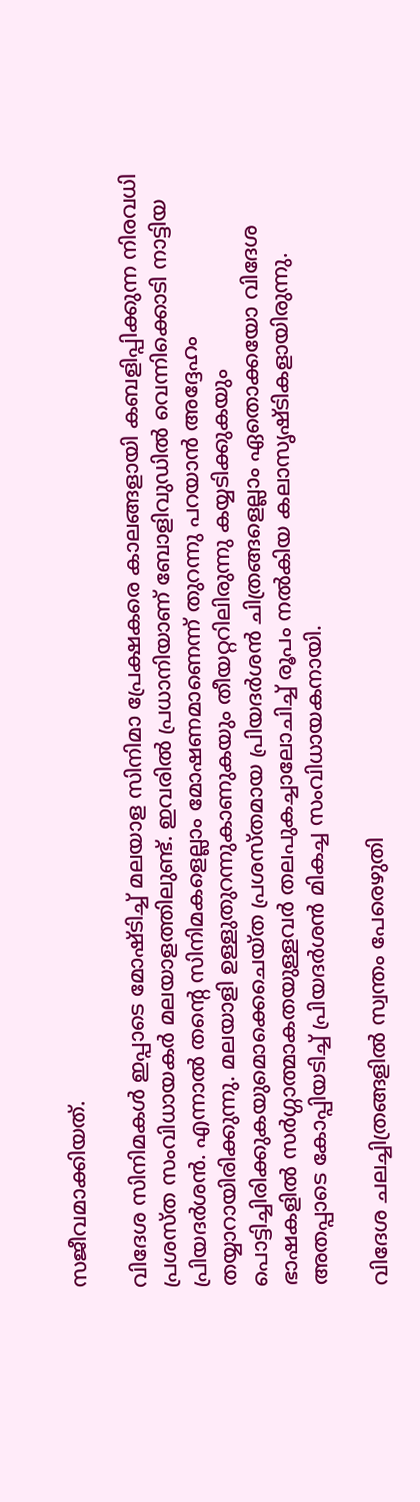സജീവമാക്കിയത്‌.

വിദേശ സിനിമകള്‍ ഇപ്പാടെ മോഷ്ടിച്ച്‌ മലയാള സിനിമാ പ്രേക്ഷകരെ കാലങ്ങളായി കബളിപ്പിക്കുന്ന നിരവധി പ്രശസ്ത സംവിധായകര്‍ മലയാളത്തിലുണ്ട്‌. ഇവരില്‍ പ്രധാനിയാണ്‌ ബോളിവുഡില്‍ വെന്നിക്കൊടി നാട്ടിയ പ്രിയദര്‍ശന്‍. എന്നാല്‍ തന്റെ സിനിമകളെല്ലാം മോഷണമാണെന്ന്‌ തുറന്നു പറയാന്‍ അദ്ദേഹം തയ്യാറായിരിക്കുന്നു. മലയാളി ഉള്ളുതുറന്നുകാണുകയും തീയറ്ററിലിരുന്നു കയ്യടിക്കുകയും പൊട്ടിച്ചിരിക്കുകയുമൊക്കെചെയ്ത പ്രശസ്തമായ പ്രിയദര്‍ശന്‍ ചിത്രങ്ങളെല്ലാം ഏതൊക്കയോ വിദേശ ഭാഷകളില്‍ സര്‍ഗ്ഗാത്മാകതയുള്ളവര്‍ തലപുകച്ചാലോചിച്ച്‌ രൂപം നല്‍കിയ കലാസൃഷ്ടികളായിരുന്നു. അതപ്പാടെ കോപ്പിയടിച്ച്‌ പ്രിയദര്‍ശന്‍ മികച്ച സംവിധായകനായി.

വിദേശ ചലച്ചിത്രങ്ങളില്‍ സ്വന്തം പേരെഴുതി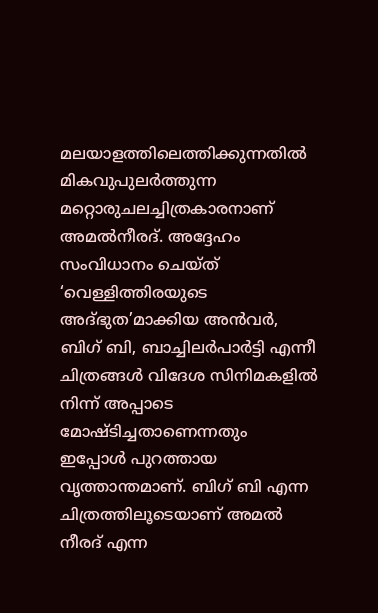മലയാളത്തിലെത്തിക്കുന്നതില്‍ മികവുപുലര്‍ത്തുന്ന മറ്റൊരുചലച്ചിത്രകാരനാണ്‌ അമല്‍നീരദ്‌. അദ്ദേഹം സംവിധാനം ചെയ്ത്‌ ‘വെള്ളിത്തിരയുടെ അദ്ഭുത’മാക്കിയ അന്‍വര്‍, ബിഗ്‌ ബി, ബാച്ചിലര്‍പാര്‍ട്ടി എന്നീ ചിത്രങ്ങള്‍ വിദേശ സിനിമകളില്‍ നിന്ന്‌ അപ്പാടെ മോഷ്ടിച്ചതാണെന്നതും ഇപ്പോള്‍ പുറത്തായ വൃത്താന്തമാണ്‌. ബിഗ്‌ ബി എന്ന ചിത്രത്തിലൂടെയാണ്‌ അമല്‍ നീരദ്‌ എന്ന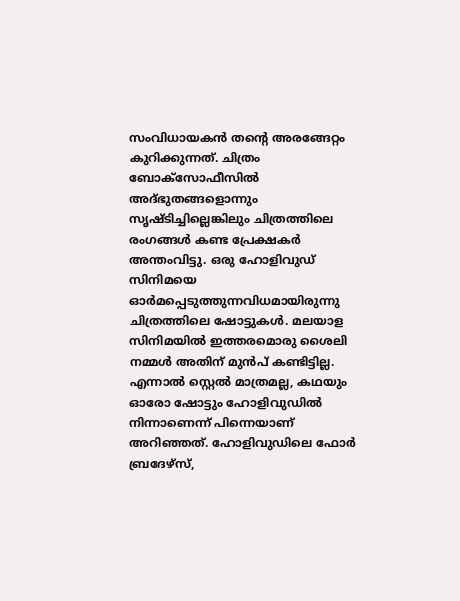സംവിധായകന്‍ തന്റെ അരങ്ങേറ്റം കുറിക്കുന്നത്‌. ചിത്രം ബോക്സോഫീസില്‍ അദ്ഭുതങ്ങളൊന്നും സൃഷ്ടിച്ചില്ലെങ്കിലും ചിത്രത്തിലെ രംഗങ്ങള്‍ കണ്ട പ്രേക്ഷകര്‍ അന്തംവിട്ടു. ഒരു ഹോളിവുഡ്‌ സിനിമയെ ഓര്‍മപ്പെടുത്തുന്നവിധമായിരുന്നു ചിത്രത്തിലെ ഷോട്ടുകള്‍. മലയാള സിനിമയില്‍ ഇത്തരമൊരു ശൈലി നമ്മള്‍ അതിന്‌ മുന്‍പ്‌ കണ്ടിട്ടില്ല. എന്നാല്‍ സ്റ്റെല്‍ മാത്രമല്ല, കഥയും ഓരോ ഷോട്ടും ഹോളിവുഡില്‍ നിന്നാണെന്ന്‌ പിന്നെയാണ്‌ അറിഞ്ഞത്‌. ഹോളിവുഡിലെ ഫോര്‍ ബ്രദേഴ്സ്‌,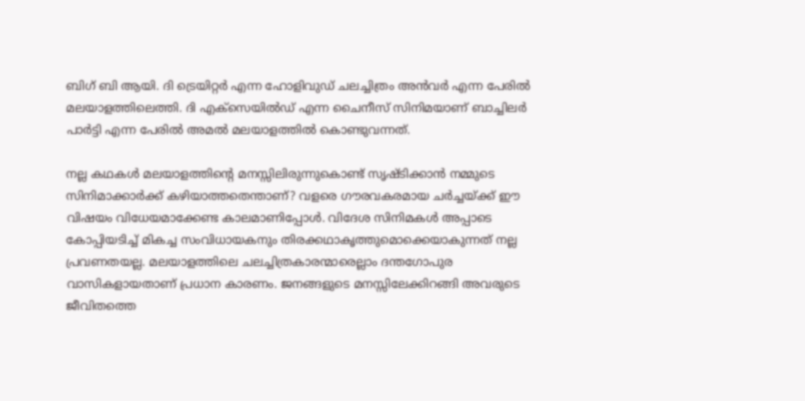ബിഗ്‌ ബി ആയി. ദി ട്രെയിറ്റര്‍ എന്ന ഹോളിവുഡ്‌ ചലച്ചിത്രം അന്‍വര്‍ എന്ന പേരില്‍ മലയാളത്തിലെത്തി. ദി എക്സെയില്‍ഡ്‌ എന്ന ചൈനീസ്‌ സിനിമയാണ്‌ ബാച്ചിലര്‍ പാര്‍ട്ടി എന്ന പേരില്‍ അമല്‍ മലയാളത്തില്‍ കൊണ്ടുവന്നത്‌.

നല്ല കഥകള്‍ മലയാളത്തിന്റെ മനസ്സിലിരുന്നുകൊണ്ട്‌ സൃഷ്ടിക്കാന്‍ നമ്മുടെ സിനിമാക്കാര്‍ക്ക്‌ കഴിയാത്തതെന്താണ്‌? വളരെ ഗൗരവകരമായ ചര്‍ച്ചയ്‌ക്ക്‌ ഈ വിഷയം വിധേയമാക്കേണ്ട കാലമാണിപ്പോള്‍. വിദേശ സിനിമകള്‍ അപ്പാടെ കോപ്പിയടിച്ച്‌ മികച്ച സംവിധായകനും തിരക്കഥാകൃത്തുമൊക്കെയാകുന്നത്‌ നല്ല പ്രവണതയല്ല. മലയാളത്തിലെ ചലച്ചിത്രകാരന്മാരെല്ലാം ദന്തഗോപുര വാസികളായതാണ്‌ പ്രധാന കാരണം. ജനങ്ങളുടെ മനസ്സിലേക്കിറങ്ങി അവരുടെ ജീവിതത്തെ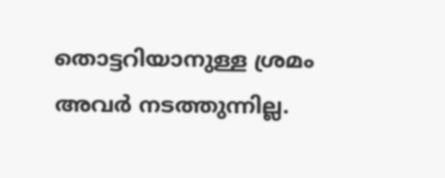തൊട്ടറിയാനുള്ള ശ്രമം അവര്‍ നടത്തുന്നില്ല.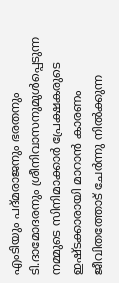എംടിയും പദ്മരാജനും ഭരതനും ടി.ദാമോദരനും ശ്രീനിവാസനുമുള്‍പ്പെടുന്ന നമ്മുടെ സിനിമാക്കാര്‍ പ്രേക്ഷകരുടെ ഇഷ്ടക്കാരായി മാറാന്‍ കാരണം ജീവിതത്തോട്‌ ചേര്‍ന്നു നില്‍ക്കുന്ന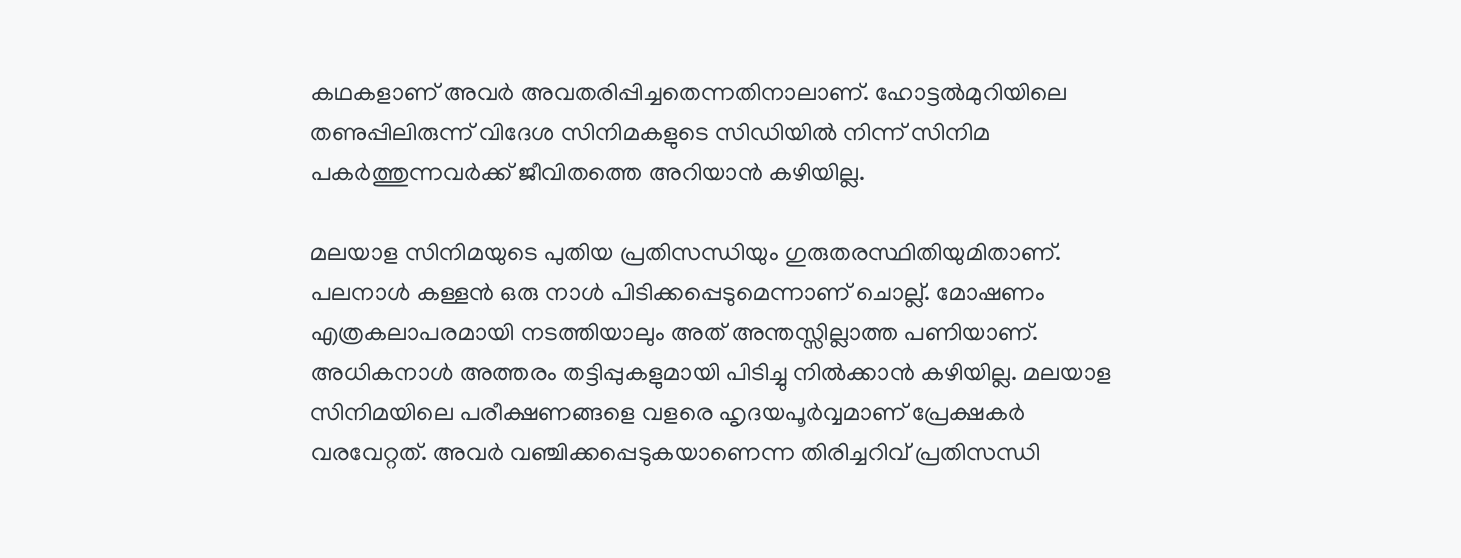കഥകളാണ്‌ അവര്‍ അവതരിപ്പിച്ചതെന്നതിനാലാണ്‌. ഹോട്ടല്‍മുറിയിലെ തണുപ്പിലിരുന്ന്‌ വിദേശ സിനിമകളുടെ സിഡിയില്‍ നിന്ന്‌ സിനിമ പകര്‍ത്തുന്നവര്‍ക്ക്‌ ജീവിതത്തെ അറിയാന്‍ കഴിയില്ല.

മലയാള സിനിമയുടെ പുതിയ പ്രതിസന്ധിയും ഗുരുതരസ്ഥിതിയുമിതാണ്‌. പലനാള്‍ കള്ളന്‍ ഒരു നാള്‍ പിടിക്കപ്പെടുമെന്നാണ്‌ ചൊല്ല്‌. മോഷണം എത്രകലാപരമായി നടത്തിയാലും അത്‌ അന്തസ്സില്ലാത്ത പണിയാണ്‌. അധികനാള്‍ അത്തരം തട്ടിപ്പുകളുമായി പിടിച്ചു നില്‍ക്കാന്‍ കഴിയില്ല. മലയാള സിനിമയിലെ പരീക്ഷണങ്ങളെ വളരെ ഹൃദയപൂര്‍വ്വമാണ്‌ പ്രേക്ഷകര്‍ വരവേറ്റത്‌. അവര്‍ വഞ്ചിക്കപ്പെടുകയാണെന്ന തിരിച്ചറിവ്‌ പ്രതിസന്ധി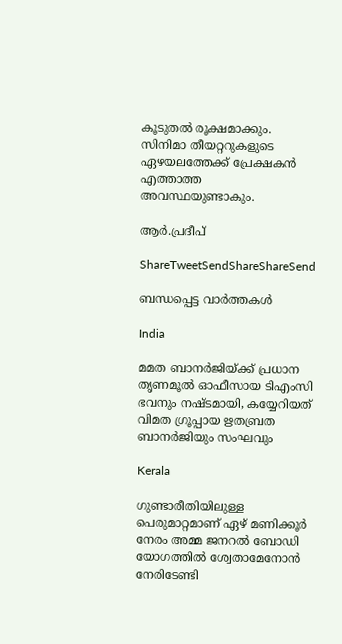കൂടുതല്‍ രൂക്ഷമാക്കും. സിനിമാ തീയറ്ററുകളുടെ ഏഴയലത്തേക്ക്‌ പ്രേക്ഷകന്‍ എത്താത്ത അവസ്ഥയുണ്ടാകും.

ആര്‍.പ്രദീപ്‌

ShareTweetSendShareShareSend

ബന്ധപ്പെട്ട വാര്‍ത്തകള്‍

India

മമത ബാനര്‍ജിയ്‌ക്ക് പ്രധാന തൃണമൂല്‍ ഓഫീസായ ടിഎംസി ഭവനും നഷ്ടമായി, കയ്യേറിയത് വിമത ഗ്രൂപ്പായ ഋതബ്രത ബാനര്‍ജിയും സംഘവും

Kerala

ഗുണ്ടാരീതിയിലുള്ള പെരുമാറ്റമാണ് ഏഴ് മണിക്കൂര്‍ നേരം അമ്മ ജനറല്‍ ബോഡി യോഗത്തില്‍ ശ്വേതാമേനോന്‍ നേരിടേണ്ടി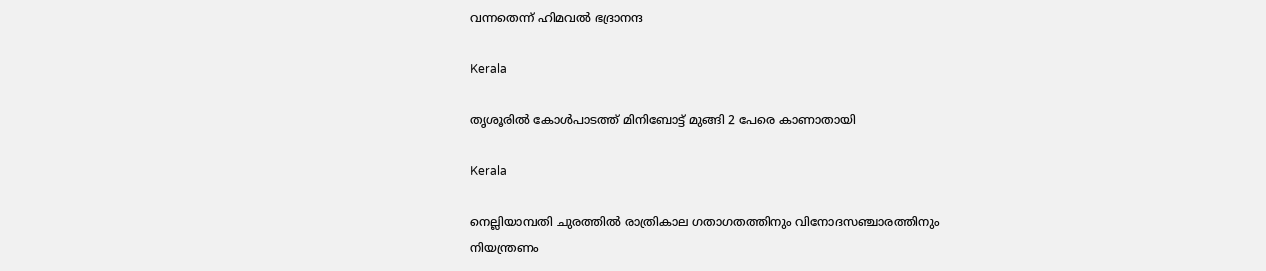വന്നതെന്ന് ഹിമവല്‍ ഭദ്രാനന്ദ

Kerala

തൃശൂരില്‍ കോള്‍പാടത്ത് മിനിബോട്ട് മുങ്ങി 2 പേരെ കാണാതായി

Kerala

നെല്ലിയാമ്പതി ചുരത്തില്‍ രാത്രികാല ഗതാഗതത്തിനും വിനോദസഞ്ചാരത്തിനും നിയന്ത്രണം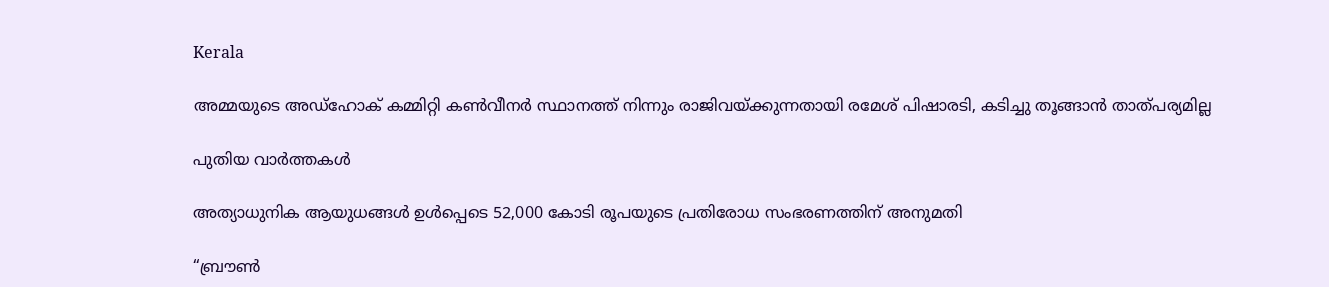Kerala

അമ്മയുടെ അഡ്‌ഹോക് കമ്മിറ്റി കണ്‍വീനര്‍ സ്ഥാനത്ത് നിന്നും രാജിവയ്‌ക്കുന്നതായി രമേശ് പിഷാരടി, കടിച്ചു തൂങ്ങാന്‍ താത്പര്യമില്ല

പുതിയ വാര്‍ത്തകള്‍

അത്യാധുനിക ആയുധങ്ങൾ ഉൾപ്പെടെ 52,000 കോടി രൂപയുടെ പ്രതിരോധ സംഭരണത്തിന് അനുമതി

“ബ്രൗണ്‍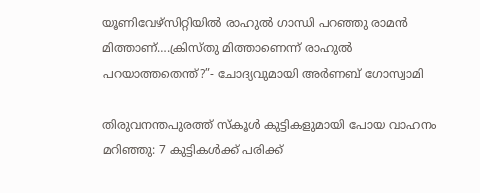യൂണിവേഴ്സിറ്റിയില്‍ രാഹുല്‍ ഗാന്ധി പറഞ്ഞു രാമന്‍ മിത്താണ്….ക്രിസ്തു മിത്താണെന്ന് രാഹുല്‍ പറയാത്തതെന്ത്?”- ചോദ്യവുമായി അര്‍ണബ് ഗോസ്വാമി

തിരുവനന്തപുരത്ത് സ്‌കൂള്‍ കുട്ടികളുമായി പോയ വാഹനം മറിഞ്ഞു: 7 കുട്ടികള്‍ക്ക് പരിക്ക്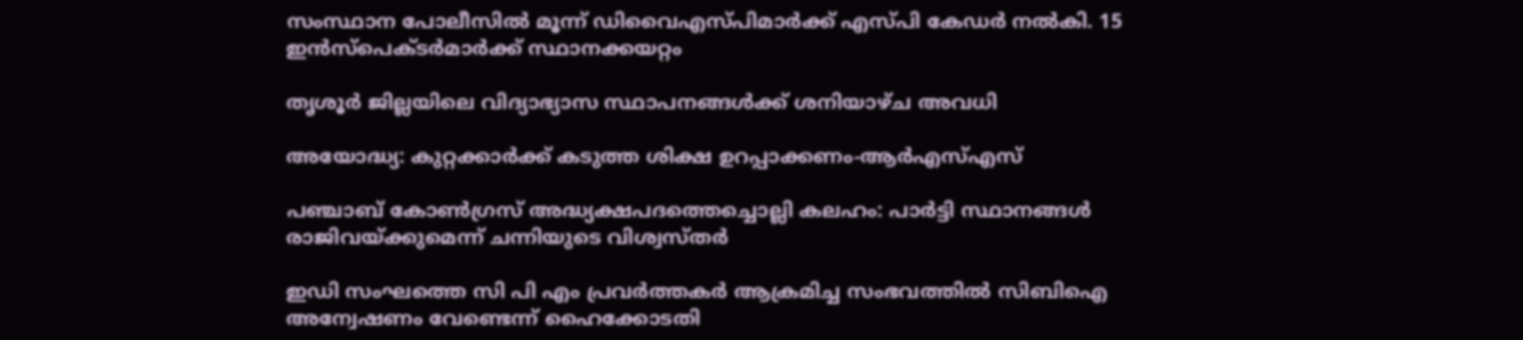സംസ്ഥാന പോലീസില്‍ മൂന്ന് ഡിവൈഎസ്പിമാര്‍ക്ക് എസ്പി കേഡര്‍ നല്‍കി. 15 ഇന്‍സ്പെക്ടര്‍മാര്‍ക്ക് സ്ഥാനക്കയറ്റം

തൃശൂര്‍ ജില്ലയിലെ വിദ്യാഭ്യാസ സ്ഥാപനങ്ങള്‍ക്ക് ശനിയാഴ്ച അവധി

അയോദ്ധ്യ: കുറ്റക്കാര്‍ക്ക് കടുത്ത ശിക്ഷ ഉറപ്പാക്കണം-ആര്‍എസ്എസ്

പഞ്ചാബ് കോണ്‍ഗ്രസ് അദ്ധ്യക്ഷപദത്തെച്ചൊല്ലി കലഹം: പാര്‍ട്ടി സ്ഥാനങ്ങള്‍ രാജിവയ്‌ക്കുമെന്ന് ചന്നിയുടെ വിശ്വസ്തര്‍

ഇഡി സംഘത്തെ സി പി എം പ്രവര്‍ത്തകര്‍ ആക്രമിച്ച സംഭവത്തില്‍ സിബിഐ അന്വേഷണം വേണ്ടെന്ന് ഹൈക്കോടതി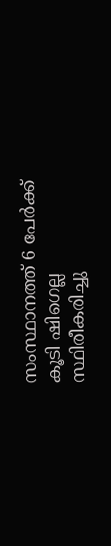സംസ്ഥാനത്ത് 6 പേര്‍ക്ക് കൂടി ഷിഗെല്ല സ്ഥിരീകരിച്ചു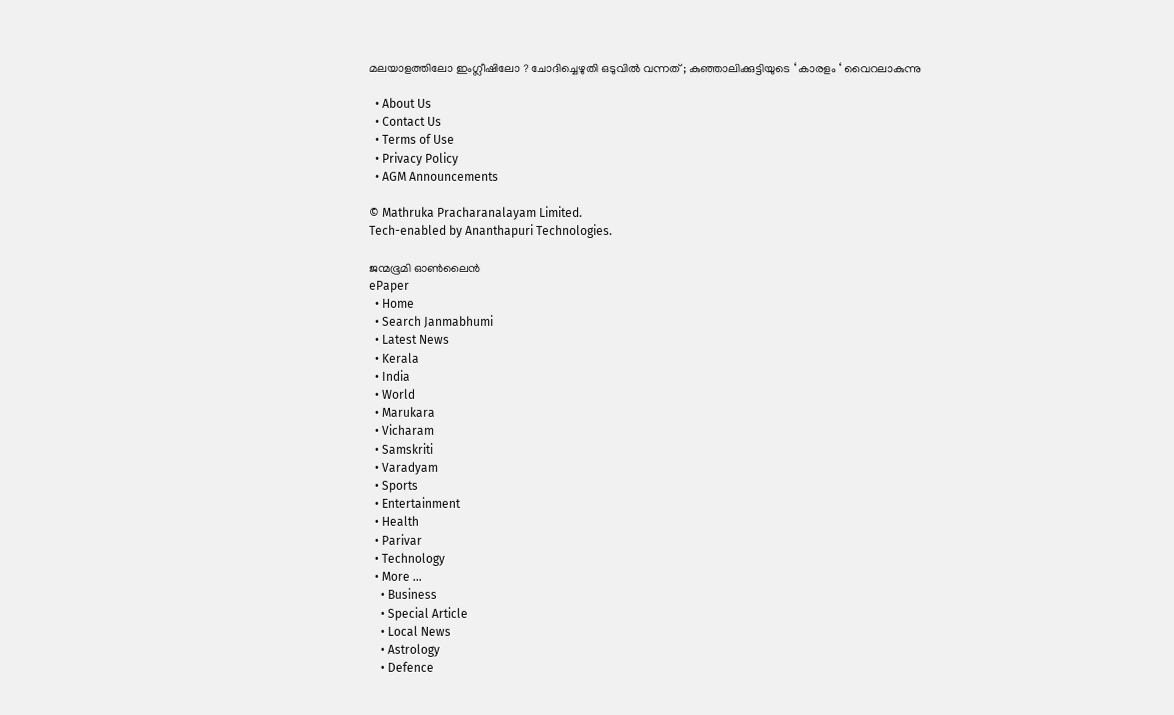മലയാളത്തിലോ ഇംഗ്ലീഷിലോ ? ചോദിച്ചെഴുതി ഒടുവിൽ വന്നത് ; കുഞ്ഞാലിക്കുട്ടിയുടെ ‘ കാരളം ‘ വൈറലാകുന്നു

  • About Us
  • Contact Us
  • Terms of Use
  • Privacy Policy
  • AGM Announcements

© Mathruka Pracharanalayam Limited.
Tech-enabled by Ananthapuri Technologies.

ജന്മഭൂമി ഓണ്‍ലൈന്‍
ePaper
  • Home
  • Search Janmabhumi
  • Latest News
  • Kerala
  • India
  • World
  • Marukara
  • Vicharam
  • Samskriti
  • Varadyam
  • Sports
  • Entertainment
  • Health
  • Parivar
  • Technology
  • More …
    • Business
    • Special Article
    • Local News
    • Astrology
    • Defence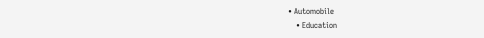• Automobile
    • Education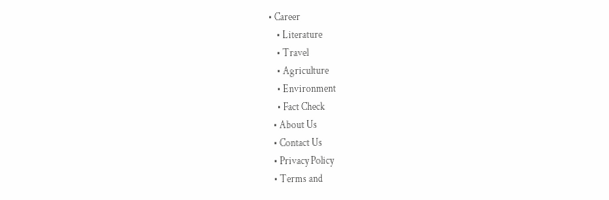• Career
    • Literature
    • Travel
    • Agriculture
    • Environment
    • Fact Check
  • About Us
  • Contact Us
  • Privacy Policy
  • Terms and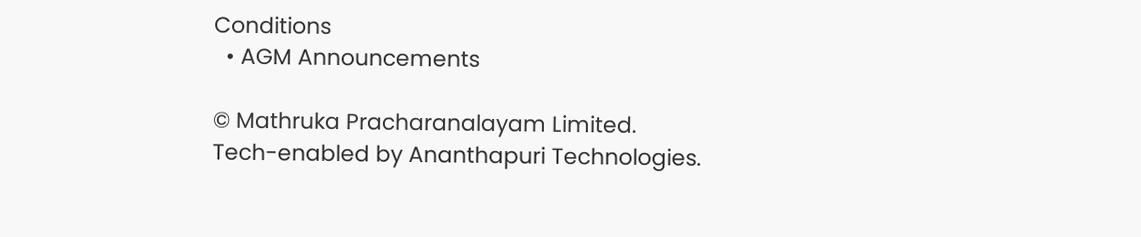Conditions
  • AGM Announcements

© Mathruka Pracharanalayam Limited.
Tech-enabled by Ananthapuri Technologies.